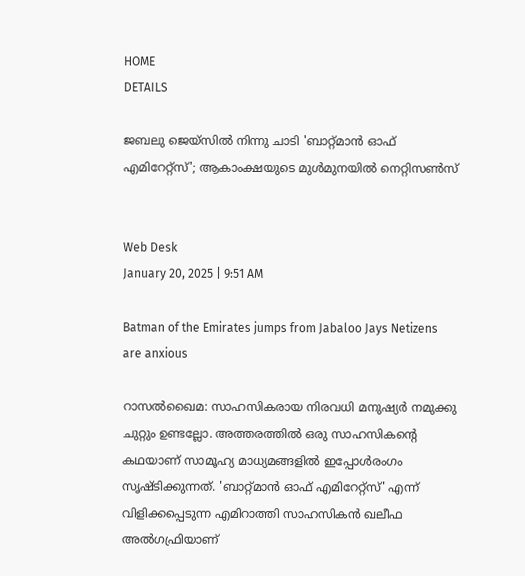HOME
DETAILS

ജബലു ജെയ്‌സില്‍ നിന്നു ചാടി 'ബാറ്റ്മാന്‍ ഓഫ് എമിറേറ്റ്‌സ്'; ആകാംക്ഷയുടെ മുള്‍മുനയില്‍ നെറ്റിസണ്‍സ്


Web Desk
January 20, 2025 | 9:51 AM

Batman of the Emirates jumps from Jabaloo Jays Netizens are anxious

റാസല്‍ഖൈമ: സാഹസികരായ നിരവധി മനുഷ്യര്‍ നമുക്കു ചുറ്റും ഉണ്ടല്ലോ. അത്തരത്തില്‍ ഒരു സാഹസികന്റെ കഥയാണ് സാമൂഹ്യ മാധ്യമങ്ങളില്‍ ഇപ്പോള്‍രംഗം സൃഷ്ടിക്കുന്നത്. 'ബാറ്റ്മാന്‍ ഓഫ് എമിറേറ്റ്‌സ്' എന്ന് വിളിക്കപ്പെടുന്ന എമിറാത്തി സാഹസികന്‍ ഖലീഫ അല്‍ഗഫ്രിയാണ്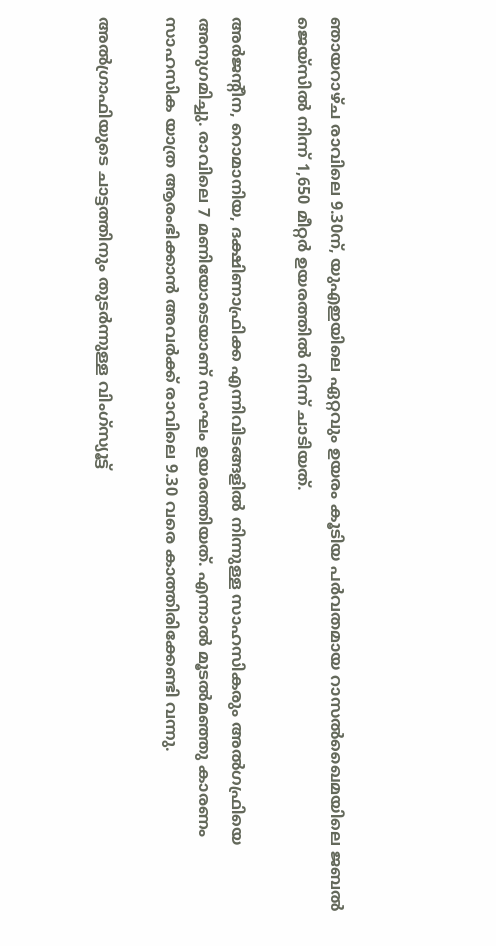ഞായറാഴ്ച രാവിലെ 9.30ന്, യുഎഇയിലെ ഏറ്റവും ഉയരം കൂടിയ പര്‍വതമായ റാസല്‍ഖൈമയിലെ ജബല്‍ ജെയ്‌സില്‍ നിന്ന് 1,650 മീറ്റര്‍ ഉയരത്തില്‍ നിന്ന് ചാടിയത്.

അര്‍ജന്റീന, റൊമാനിയ, ദക്ഷിണാഫ്രിക്ക എന്നിവിടങ്ങളില്‍ നിന്നുള്ള സാഹസികരും അല്‍ഗഫ്രിയെ അനുഗമിച്ചു. രാവിലെ 7 മണിയോടെയാണ് സംഘം ഉയരത്തിയത്. എന്നാല്‍ മൂടല്‍മഞ്ഞു കാരണം സാഹസിക യാത്ര ആരംഭിക്കാന്‍ അവര്‍ക്ക് രാവിലെ 9.30 വരെ കാത്തിരിക്കേണ്ടി വന്നു.

അല്‍ഗ്രാഫിയുടെ ചാട്ടത്തിനും തുടര്‍ന്നുള്ള വിംഗ്‌സ്യൂട്ട്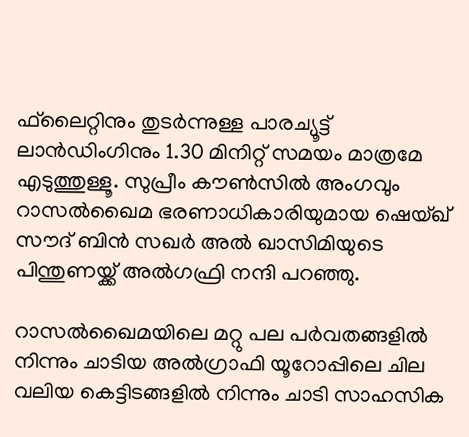ഫ്‌ലൈറ്റിനും തുടര്‍ന്നുള്ള പാരച്യൂട്ട് ലാന്‍ഡിംഗിനും 1.30 മിനിറ്റ് സമയം മാത്രമേ എടുത്തുള്ളൂ. സുപ്രീം കൗണ്‍സില്‍ അംഗവും റാസല്‍ഖൈമ ഭരണാധികാരിയുമായ ഷെയ്ഖ് സൗദ് ബിന്‍ സഖര്‍ അല്‍ ഖാസിമിയുടെ പിന്തുണയ്ക്ക് അല്‍ഗഫ്രി നന്ദി പറഞ്ഞു.

റാസല്‍ഖൈമയിലെ മറ്റു പല പര്‍വതങ്ങളില്‍ നിന്നും ചാടിയ അല്‍ഗ്രാഫി യൂറോപ്പിലെ ചില വലിയ കെട്ടിടങ്ങളില്‍ നിന്നും ചാടി സാഹസിക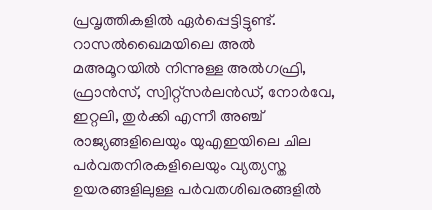പ്രവൃത്തികളില്‍ ഏര്‍പ്പെട്ടിട്ടുണ്ട്. റാസല്‍ഖൈമയിലെ അല്‍ മഅമൂറയില്‍ നിന്നുള്ള അല്‍ഗഫ്രി, ഫ്രാന്‍സ്, സ്വിറ്റ്‌സര്‍ലന്‍ഡ്, നോര്‍വേ, ഇറ്റലി, തുര്‍ക്കി എന്നീ അഞ്ച് രാജ്യങ്ങളിലെയും യുഎഇയിലെ ചില പര്‍വതനിരകളിലെയും വ്യത്യസ്ത ഉയരങ്ങളിലുള്ള പര്‍വതശിഖരങ്ങളില്‍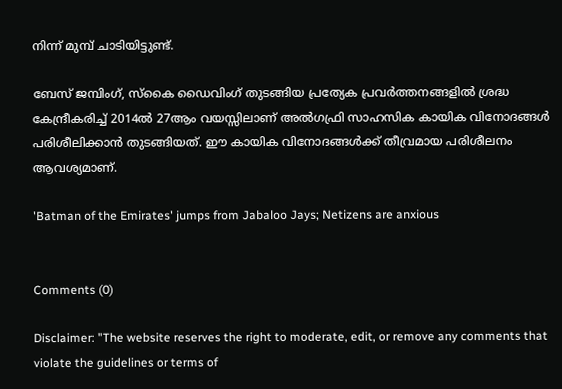നിന്ന് മുമ്പ് ചാടിയിട്ടുണ്ട്.

ബേസ് ജമ്പിംഗ്, സ്‌കൈ ഡൈവിംഗ് തുടങ്ങിയ പ്രത്യേക പ്രവര്‍ത്തനങ്ങളില്‍ ശ്രദ്ധ കേന്ദ്രീകരിച്ച് 2014ല്‍ 27ആം വയസ്സിലാണ് അല്‍ഗഫ്രി സാഹസിക കായിക വിനോദങ്ങള്‍ പരിശീലിക്കാന്‍ തുടങ്ങിയത്. ഈ കായിക വിനോദങ്ങള്‍ക്ക് തീവ്രമായ പരിശീലനം ആവശ്യമാണ്.

'Batman of the Emirates' jumps from Jabaloo Jays; Netizens are anxious


Comments (0)

Disclaimer: "The website reserves the right to moderate, edit, or remove any comments that violate the guidelines or terms of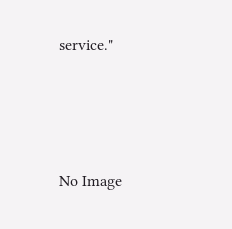service."




No Image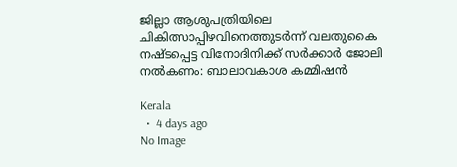ജില്ലാ ആശുപത്രിയിലെ ചികിത്സാപ്പിഴവിനെത്തുടർന്ന് വലതുകൈ നഷ്ടപ്പെട്ട വിനോദിനിക്ക് സർക്കാർ ജോലി നൽകണം: ബാലാവകാശ കമ്മിഷൻ

Kerala
  •  4 days ago
No Image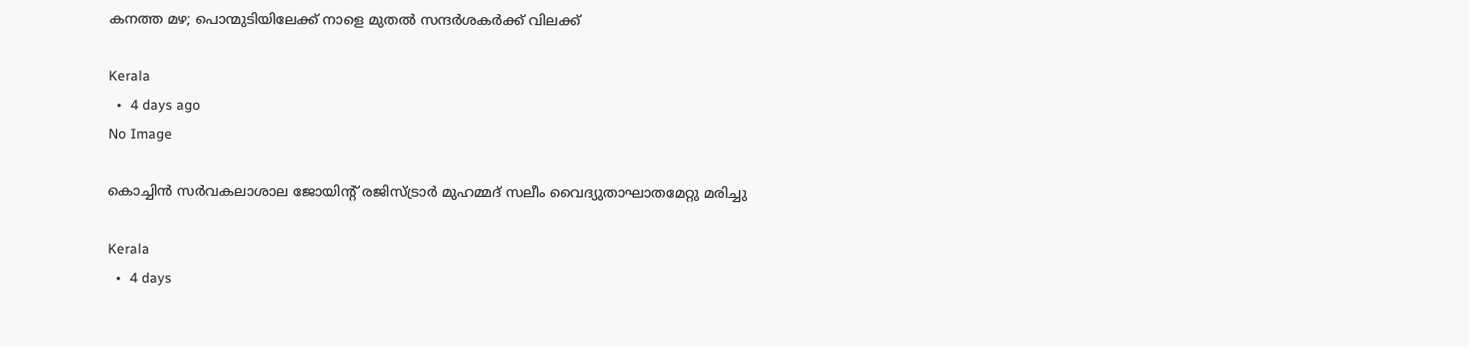കനത്ത മഴ; പൊന്മുടിയിലേക്ക് നാളെ മുതൽ സന്ദർശകർക്ക് വിലക്ക്

Kerala
  •  4 days ago
No Image

കൊച്ചിൻ സർവകലാശാല ജോയിന്റ് രജിസ്ട്രാർ മുഹമ്മദ് സലീം വൈദ്യുതാഘാതമേറ്റു മരിച്ചു

Kerala
  •  4 days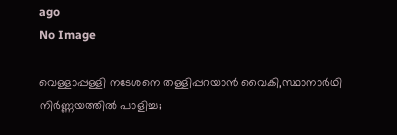ago
No Image

വെള്ളാപ്പള്ളി നടേശനെ തള്ളിപ്പറയാൻ വൈകി,സ്ഥാനാർഥി നിർണ്ണയത്തിൽ പാളിച്ച;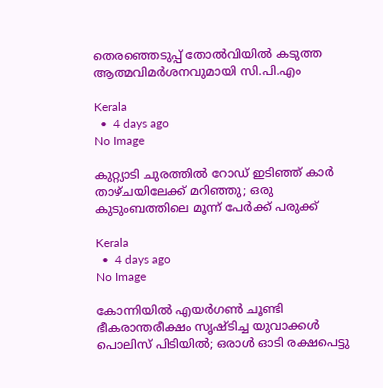തെരഞ്ഞെടുപ്പ് തോൽവിയിൽ കടുത്ത ആത്മവിമർശനവുമായി സി.പി.എം

Kerala
  •  4 days ago
No Image

കുറ്റ്യാടി ചുരത്തിൽ റോഡ് ഇടിഞ്ഞ് കാർ താഴ്ചയിലേക്ക് മറിഞ്ഞു; ഒരു കുടുംബത്തിലെ മൂന്ന് പേർക്ക് പരുക്ക്

Kerala
  •  4 days ago
No Image

കോന്നിയിൽ എയർഗൺ ചൂണ്ടി ഭീകരാന്തരീക്ഷം സൃഷ്ടിച്ച യുവാക്കൾ പൊലിസ് പിടിയിൽ; ഒരാൾ ഓടി രക്ഷപെട്ടു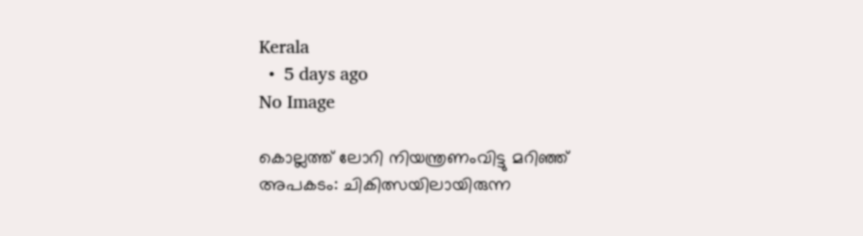Kerala
  •  5 days ago
No Image

കൊല്ലത്ത് ലോറി നിയന്ത്രണംവിട്ടു മറിഞ്ഞ് അപകടം: ചികിത്സയിലായിരുന്ന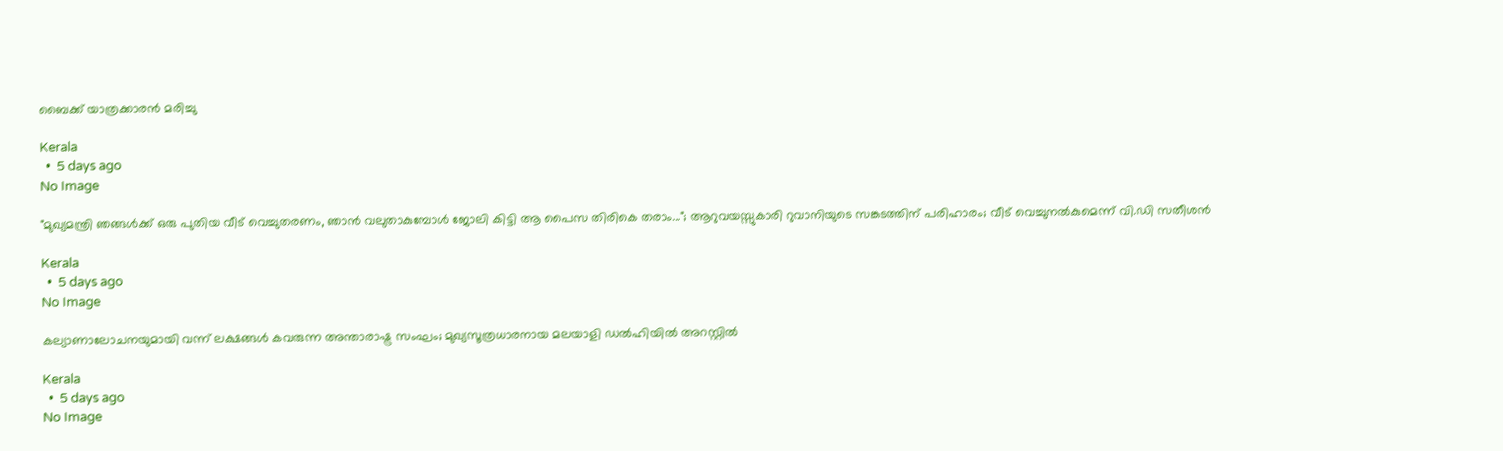ബൈക്ക് യാത്രക്കാരൻ മരിച്ചു

Kerala
  •  5 days ago
No Image

"മുഖ്യമന്ത്രി ഞങ്ങൾക്ക് ഒരു പുതിയ വീട് വെച്ചുതരണം, ഞാൻ വലുതാകുമ്പോൾ ജോലി കിട്ടി ആ പൈസ തിരികെ തരാം..."; ആറുവയസ്സുകാരി റുവാനിയുടെ സങ്കടത്തിന് പരിഹാരം; വീട് വെച്ചുനൽകുമെന്ന് വി.ഡി സതീശൻ

Kerala
  •  5 days ago
No Image

കല്യാണാലോചനയുമായി വന്ന് ലക്ഷങ്ങൾ കവരുന്ന അന്താരാഷ്ട്ര സംഘം; മുഖ്യസൂത്രധാരനായ മലയാളി ഡൽഹിയിൽ അറസ്റ്റിൽ

Kerala
  •  5 days ago
No Image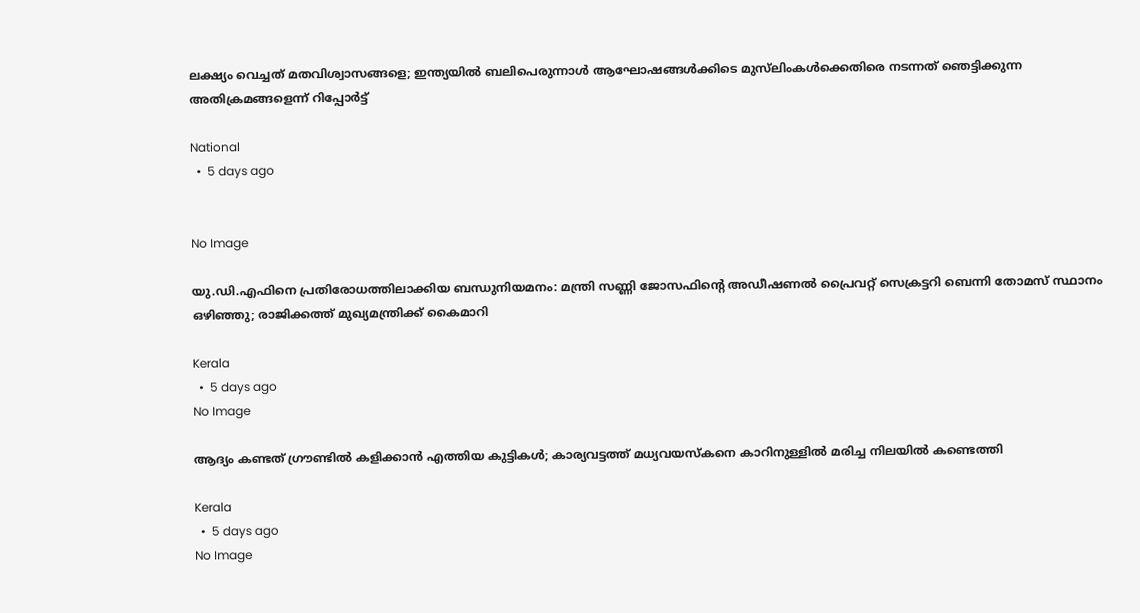ലക്ഷ്യം വെച്ചത് മതവിശ്വാസങ്ങളെ; ഇന്ത്യയിൽ ബലിപെരുന്നാൾ ആഘോഷങ്ങൾക്കിടെ മുസ്‌ലിംകൾക്കെതിരെ നടന്നത് ഞെട്ടിക്കുന്ന അതിക്രമങ്ങളെന്ന് റിപ്പോർട്ട്

National
  •  5 days ago


No Image

യു.ഡി.എഫിനെ പ്രതിരോധത്തിലാക്കിയ ബന്ധുനിയമനം: മന്ത്രി സണ്ണി ജോസഫിന്റെ അഡീഷണൽ പ്രൈവറ്റ് സെക്രട്ടറി ബെന്നി തോമസ് സ്ഥാനം ഒഴിഞ്ഞു; രാജിക്കത്ത് മുഖ്യമന്ത്രിക്ക് കൈമാറി

Kerala
  •  5 days ago
No Image

ആദ്യം കണ്ടത് ഗ്രൗണ്ടില്‍ കളിക്കാന്‍ എത്തിയ കുട്ടികള്‍; കാര്യവട്ടത്ത് മധ്യവയസ്കനെ കാറിനുള്ളിൽ മരിച്ച നിലയിൽ കണ്ടെത്തി

Kerala
  •  5 days ago
No Image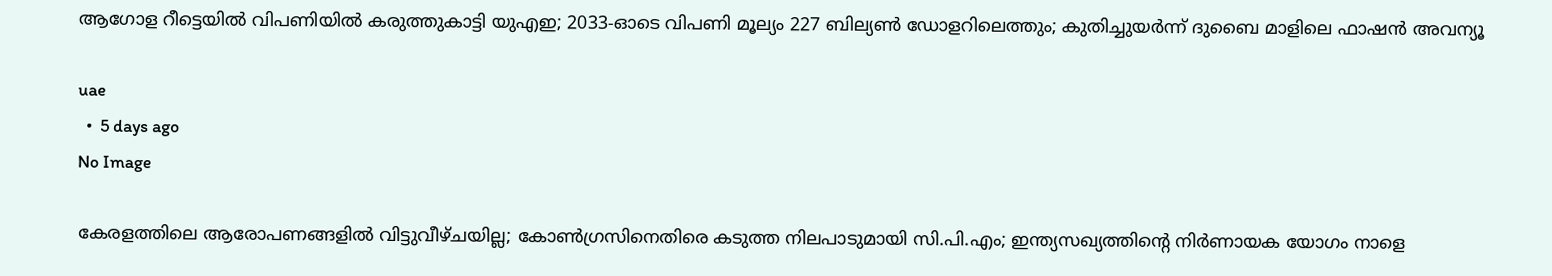ആഗോള റീട്ടെയിൽ വിപണിയിൽ കരുത്തുകാട്ടി യുഎഇ; 2033-ഓടെ വിപണി മൂല്യം 227 ബില്യൺ ഡോളറിലെത്തും; കുതിച്ചുയർന്ന് ദുബൈ മാളിലെ ഫാഷൻ അവന്യൂ

uae
  •  5 days ago
No Image

കേരളത്തിലെ ആരോപണങ്ങളിൽ വിട്ടുവീഴ്ചയില്ല; കോൺഗ്രസിനെതിരെ കടുത്ത നിലപാടുമായി സി.പി.എം; ഇന്ത്യസഖ്യത്തിന്റെ നിർണായക യോഗം നാളെ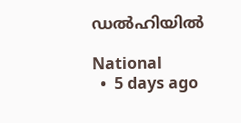ഡൽഹിയിൽ

National
  •  5 days ago